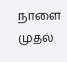நாளை முதல்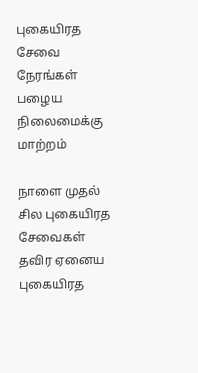புகையிரத சேவை நேரங்கள் பழைய நிலைமைக்கு மாற்றம்

நாளை முதல் சில புகையிரத சேவைகள் தவிர ஏனைய புகையிரத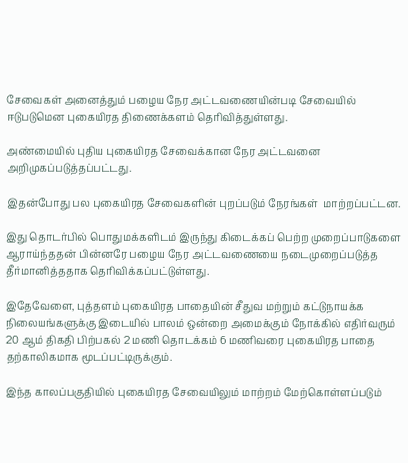சேவைகள் அனைத்தும் பழைய நேர அட்டவணையின்படி சேவையில் ஈடுபடுமென புகையிரத திணைக்களம் தெரிவித்துள்ளது.

அண்மையில் புதிய புகையிரத சேவைக்கான நேர அட்டவனை அறிமுகப்படுத்தப்பட்டது.

இதன்போது பல புகையிரத சேவைகளின் புறப்படும் நேரங்கள்  மாற்றப்பட்டன.

இது தொடர்பில் பொதுமக்களிடம் இருந்து கிடைக்கப் பெற்ற முறைப்பாடுகளை ஆராய்ந்ததன் பின்னரே பழைய நேர அட்டவணையை நடைமுறைப்படுத்த தீர்மானித்ததாக தெரிவிக்கப்பட்டுள்ளது.

இதேவேளை, புத்தளம் புகையிரத பாதையின் சீதுவ மற்றும் கட்டுநாயக்க நிலையங்களுக்கு இடையில் பாலம் ஒன்றை அமைக்கும் நோக்கில் எதிர்வரும் 20 ஆம் திகதி பிற்பகல் 2 மணி தொடக்கம் 6 மணிவரை புகையிரத பாதை தற்காலிகமாக மூடப்பட்டிருக்கும்.

இந்த காலப்பகுதியில் புகையிரத சேவையிலும் மாற்றம் மேற்கொள்ளப்படும்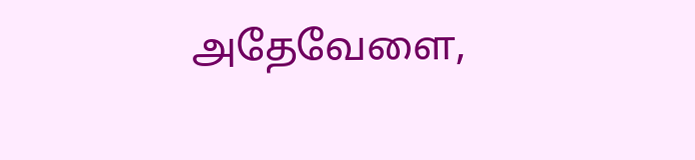அதேவேளை,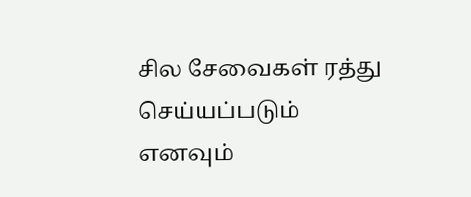சில சேவைகள் ரத்து செய்யப்படும் எனவும்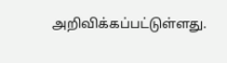அறிவிக்கப்பட்டுள்ளது.